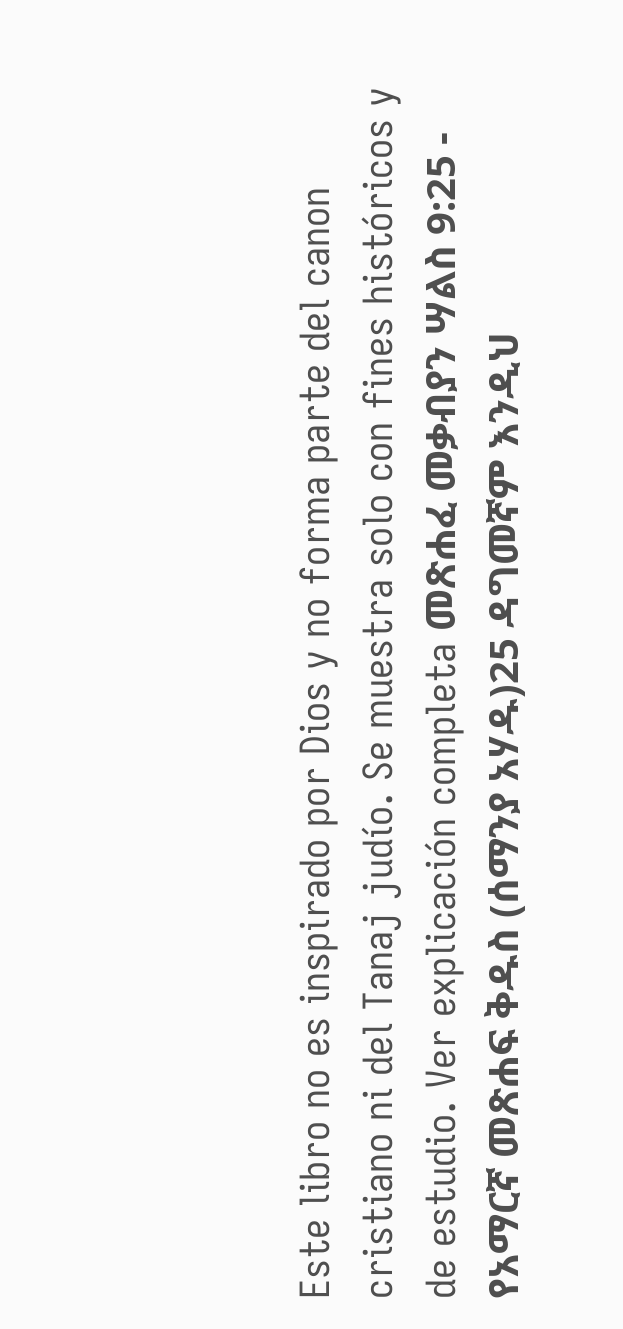Este libro no es inspirado por Dios y no forma parte del canon cristiano ni del Tanaj judío. Se muestra solo con fines históricos y de estudio. Ver explicación completa መጽሐፈ መቃብያን ሣልስ 9:25 - የአማርኛ መጽሐፍ ቅዱስ (ሰማንያ አሃዱ)25 ዳግመኛም እንዲህ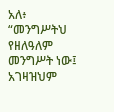አለ፥ “መንግሥትህ የዘለዓለም መንግሥት ነው፤ አገዛዝህም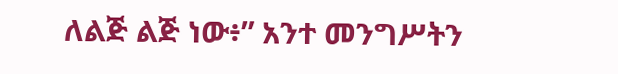ለልጅ ልጅ ነው፥” አንተ መንግሥትን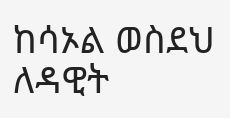ከሳኦል ወስደህ ለዳዊት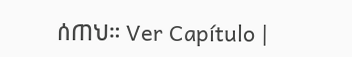ሰጠህ። Ver Capítulo |